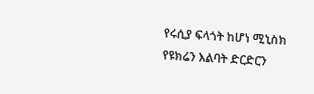የሩሲያ ፍላጎት ከሆነ ሚኒስክ የዩክሬን እልባት ድርድርን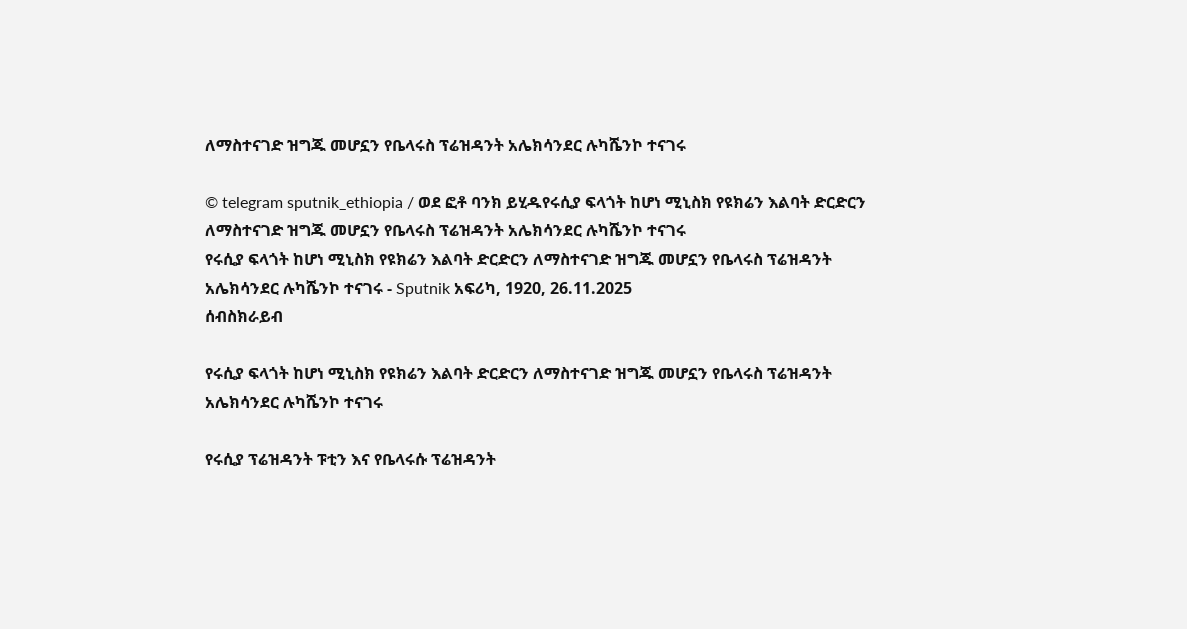ለማስተናገድ ዝግጁ መሆኗን የቤላሩስ ፕሬዝዳንት አሌክሳንደር ሉካሼንኮ ተናገሩ

© telegram sputnik_ethiopia / ወደ ፎቶ ባንክ ይሂዱየሩሲያ ፍላጎት ከሆነ ሚኒስክ የዩክሬን እልባት ድርድርን ለማስተናገድ ዝግጁ መሆኗን የቤላሩስ ፕሬዝዳንት አሌክሳንደር ሉካሼንኮ ተናገሩ
የሩሲያ ፍላጎት ከሆነ ሚኒስክ የዩክሬን እልባት ድርድርን ለማስተናገድ ዝግጁ መሆኗን የቤላሩስ ፕሬዝዳንት አሌክሳንደር ሉካሼንኮ ተናገሩ - Sputnik አፍሪካ, 1920, 26.11.2025
ሰብስክራይብ

የሩሲያ ፍላጎት ከሆነ ሚኒስክ የዩክሬን እልባት ድርድርን ለማስተናገድ ዝግጁ መሆኗን የቤላሩስ ፕሬዝዳንት አሌክሳንደር ሉካሼንኮ ተናገሩ

የሩሲያ ፕሬዝዳንት ፑቲን እና የቤላሩሱ ፕሬዝዳንት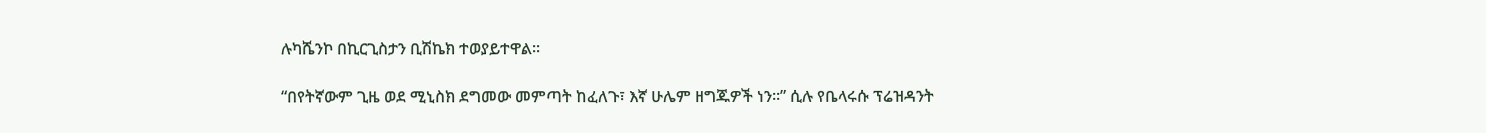ሉካሼንኮ በኪርጊስታን ቢሽኬክ ተወያይተዋል፡፡

“በየትኛውም ጊዜ ወደ ሚኒስክ ደግመው መምጣት ከፈለጉ፣ እኛ ሁሌም ዘግጁዎች ነን፡፡” ሲሉ የቤላሩሱ ፕሬዝዳንት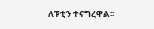ለፑቲን ተናግረዋል፡፡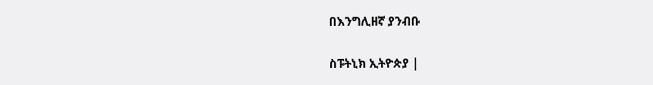በእንግሊዘኛ ያንብቡ

ስፑትኒክ ኢትዮጵያ |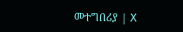መተግበሪያ | X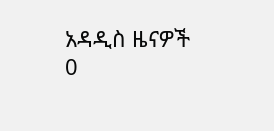አዳዲስ ዜናዎች
0